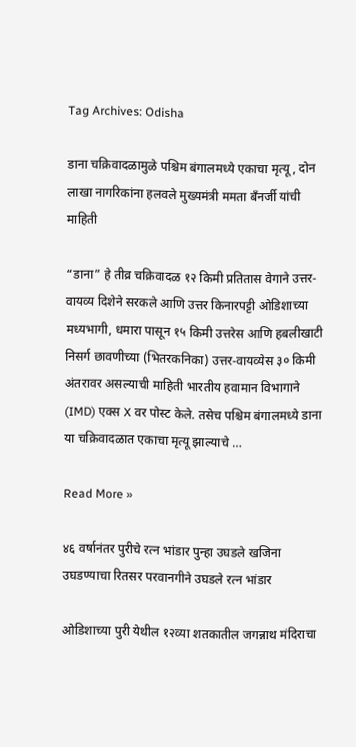Tag Archives: Odisha

डाना चक्रिवादळामुळे पश्चिम बंगालमध्ये एकाचा मृत्यू, दोन लाखा नागरिकांना हलवले मुख्यमंत्री ममता बँनर्जी यांची माहिती

“डाना” हे तीव्र चक्रिवादळ १२ किमी प्रतितास वेगाने उत्तर-वायव्य दिशेने सरकले आणि उत्तर किनारपट्टी ओडिशाच्या मध्यभागी, धमारा पासून १५ किमी उत्तरेस आणि हबलीखाटी निसर्ग छावणीच्या (भितरकनिका) उत्तर-वायव्येस ३० किमी अंतरावर असल्याची माहिती भारतीय हवामान विभागाने (IMD) एक्स X वर पोस्ट केले. तसेच पश्चिम बंगालमध्ये डाना या चक्रिवादळात एकाचा मृत्यू झाल्याचे …

Read More »

४६ वर्षानंतर पुरीचे रत्न भांडार पुन्हा उघडले खजिना उघडण्याचा रितसर परवानगीने उघडले रत्न भांडार

ओडिशाच्या पुरी येथील १२व्या शतकातील जगन्नाथ मंदिराचा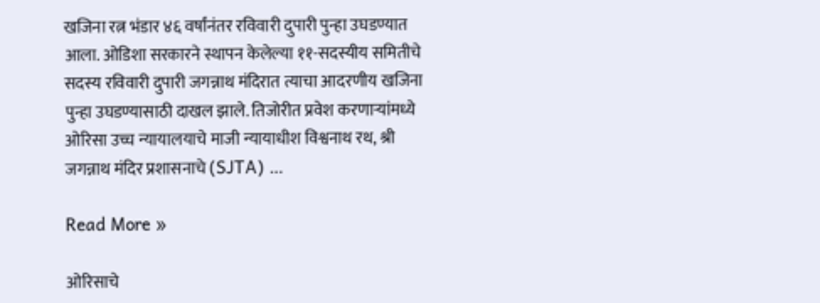खजिना रत्न भंडार ४६ वर्षांनंतर रविवारी दुपारी पुन्हा उघडण्यात आला. ओडिशा सरकारने स्थापन केलेल्या ११-सदस्यीय समितीचे सदस्य रविवारी दुपारी जगन्नाथ मंदिरात त्याचा आदरणीय खजिना पुन्हा उघडण्यासाठी दाखल झाले. तिजोरीत प्रवेश करणाऱ्यांमध्ये ओरिसा उच्च न्यायालयाचे माजी न्यायाधीश विश्वनाथ रथ, श्री जगन्नाथ मंदिर प्रशासनाचे (SJTA) …

Read More »

ओरिसाचे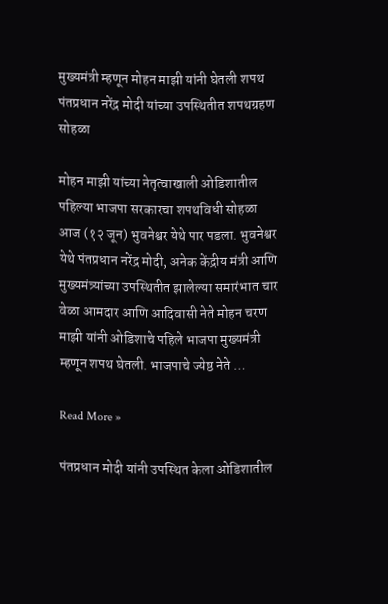मुख्यमंत्री म्हणून मोहन माझी यांनी घेतली शपथ पंतप्रधान नरेंद्र मोदी यांच्या उपस्थितीत शपथग्रहण सोहळा

मोहन माझी यांच्या नेतृत्वाखाली ओडिशातील पहिल्या भाजपा सरकारचा शपथविधी सोहळा आज (१२ जून) भुवनेश्वर येथे पार पडला. भुवनेश्वर येथे पंतप्रधान नरेंद्र मोदी, अनेक केंद्रीय मंत्री आणि मुख्यमंत्र्यांच्या उपस्थितीत झालेल्या समारंभात चार वेळा आमदार आणि आदिवासी नेते मोहन चरण माझी यांनी ओडिशाचे पहिले भाजपा मुख्यमंत्री म्हणून शपथ घेतली. भाजपाचे ज्येष्ठ नेते …

Read More »

पंतप्रधान मोदी यांनी उपस्थित केला ओडिशातील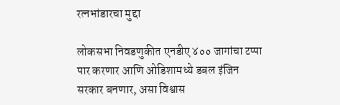रत्नभांडारचा मुद्दा

लोकसभा निवडणुकीत एनडीए ४०० जागांचा टप्पा पार करणार आणि ओडिशामध्ये डबल इंजिन सरकार बनणार, असा विश्वास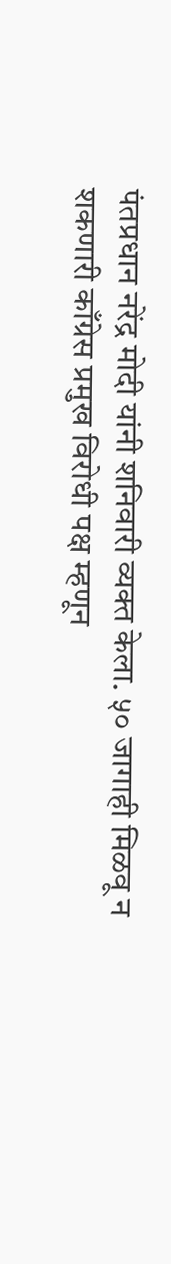पंतप्रधान नरेंद्र मोदी यांनी शनिवारी व्यक्त केला. ५० जागाही मिळवू न शकणारी काँग्रेस प्रमुख विरोधी पक्ष म्हणून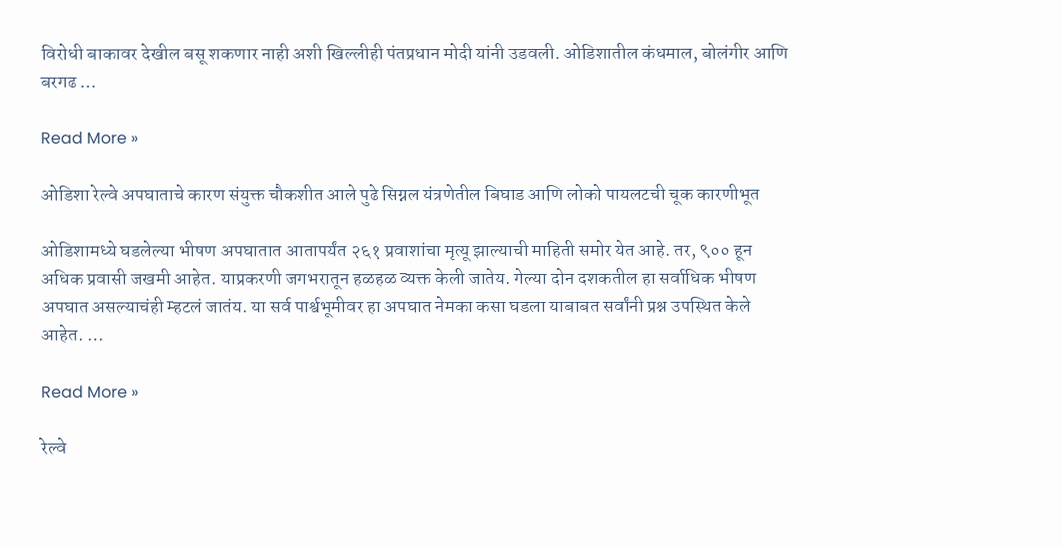विरोधी बाकावर देखील बसू शकणार नाही अशी खिल्लीही पंतप्रधान मोदी यांनी उडवली. ओडिशातील कंधमाल, बोलंगीर आणि बरगढ …

Read More »

ओडिशा रेल्वे अपघाताचे कारण संयुक्त चौकशीत आले पुढे सिग्नल यंत्रणेतील बिघाड आणि लोको पायलटची चूक कारणीभूत

ओडिशामध्ये घडलेल्या भीषण अपघातात आतापर्यंत २६१ प्रवाशांचा मृत्यू झाल्याची माहिती समोर येत आहे. तर, ९०० हून अधिक प्रवासी जखमी आहेत. याप्रकरणी जगभरातून हळहळ व्यक्त केली जातेय. गेल्या दोन दशकतील हा सर्वाधिक भीषण अपघात असल्याचंही म्हटलं जातंय. या सर्व पार्श्वभूमीवर हा अपघात नेमका कसा घडला याबाबत सर्वांनी प्रश्न उपस्थित केले आहेत. …

Read More »

रेल्वे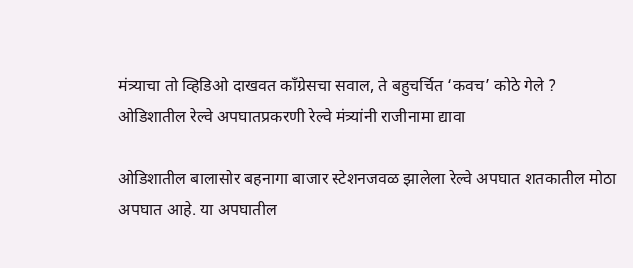मंत्र्याचा तो व्हिडिओ दाखवत काँग्रेसचा सवाल, ते बहुचर्चित ‘कवच’ कोठे गेले ? ओडिशातील रेल्वे अपघातप्रकरणी रेल्वे मंत्र्यांनी राजीनामा द्यावा

ओडिशातील बालासोर बहनागा बाजार स्टेशनजवळ झालेला रेल्वे अपघात शतकातील मोठा अपघात आहे. या अपघातील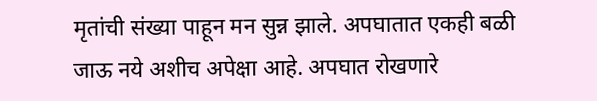मृतांची संख्या पाहून मन सुन्न झाले. अपघातात एकही बळी जाऊ नये अशीच अपेक्षा आहे. अपघात रोखणारे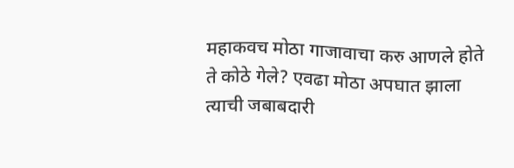महाकवच मोठा गाजावाचा करु आणले होते ते कोठे गेले? एवढा मोठा अपघात झाला त्याची जबाबदारी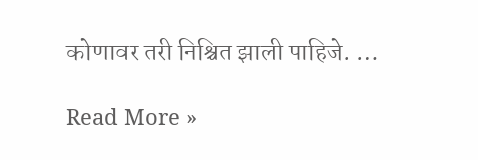कोणावर तरी निश्चित झाली पाहिजे. …

Read More »